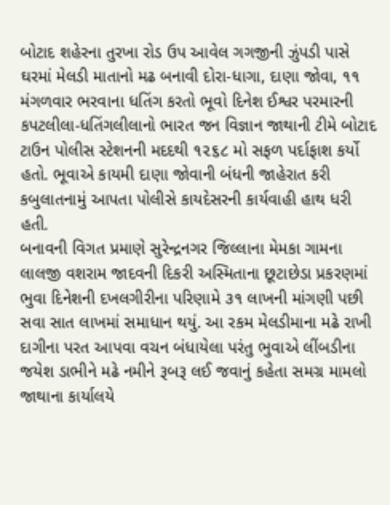બોટાદ શહેરના તુરખા રોડ ઉપ આવેલ ગગજીની ઝુંપડી પાસે ઘરમાં મેલડી માતાનો મઢ બનાવી દોરા-ધાગા, દાણા જોવા, ૧૧ મંગળવાર ભરવાના ધતિંગ કરતો ભૂવો દિનેશ ઈશ્વર પરમારની કપટલીલા-ધતિંગલીલાનો ભારત જન વિજ્ઞાન જાથાની ટીમે બોટાદ ટાઉન પોલીસ સ્ટેશનની મદદથી ૧૨૬૮ મો સફળ પર્દાફાશ કર્યો હતો. ભૂવાએ કાયમી દાણા જોવાની બંધની જાહેરાત કરી કબુલાતનામું આપતા પોલીસે કાયદેસરની કાર્યવાહી હાથ ધરી હતી.
બનાવની વિગત પ્રમાણે સુરેન્દ્રનગર જિલ્લાના મેમકા ગામના લાલજી વશરામ જાદવની દિકરી અસ્મિતાના છૂટાછેડા પ્રકરણમાં ભુવા દિનેશની દખલગીરીના પરિણામે ૩૧ લાખની માંગણી પછી સવા સાત લાખમાં સમાધાન થયું. આ રકમ મેલડીમાના મઢે રાખી દાગીના પરત આપવા વચન બંધાયેલા પરંતુ ભુવાએ લીંબડીના જયેશ ડાભીને મઢે નમીને રૂબરૂ લઈ જવાનું કહેતા સમગ્ર મામલો જાથાના કાર્યાલયે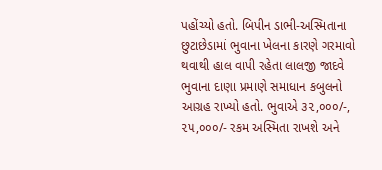પહોંચ્યો હતો. બિપીન ડાભી-અસ્મિતાના છુટાછેડામાં ભુવાના ખેલના કારણે ગરમાવો થવાથી હાલ વાપી રહેતા લાલજી જાદવે ભુવાના દાણા પ્રમાણે સમાધાન કબુલનો આગ્રહ રાખ્યો હતો. ભુવાએ ૩૨,૦૦૦/-, ૨૫,૦૦૦/- રકમ અસ્મિતા રાખશે અને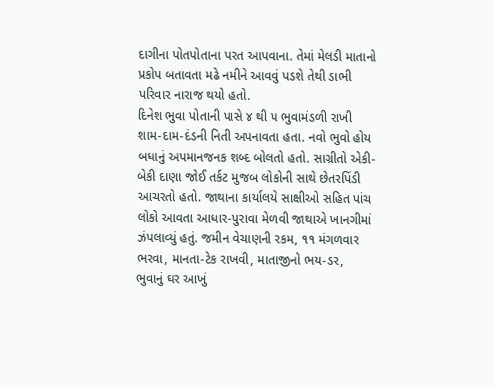દાગીના પોતપોતાના પરત આપવાના. તેમાં મેલડી માતાનો પ્રકોપ બતાવતા મઢે નમીને આવવું પડશે તેથી ડાભી પરિવાર નારાજ થયો હતો.
દિનેશ ભુવા પોતાની પાસે ૪ થી ૫ ભુવામંડળી રાખી શામ-દામ-દંડની નિતી અપનાવતા હતા. નવો ભુવો હોય બધાનું અપમાનજનક શબ્દ બોલતો હતો. સાગ્રીતો એકી-બેકી દાણા જોઈ તર્કટ મુજબ લોકોની સાથે છેતરપિંડી આચરતો હતો. જાથાના કાર્યાલયે સાક્ષીઓ સહિત પાંચ લોકો આવતા આધાર-પુરાવા મેળવી જાથાએ ખાનગીમાં ઝંપલાવ્યું હતું. જમીન વેચાણની રકમ, ૧૧ મંગળવાર ભરવા, માનતા-ટેક રાખવી, માતાજીનો ભય-ડર, ભુવાનું ઘર આખું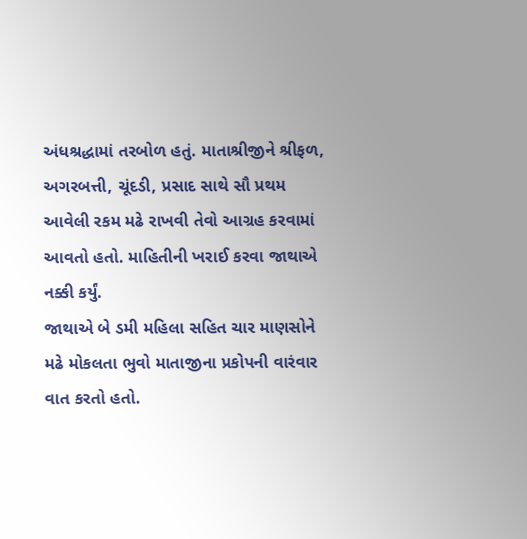અંધશ્રદ્ધામાં તરબોળ હતું. માતાશ્રીજીને શ્રીફળ, અગરબત્તી, ચૂંદડી, પ્રસાદ સાથે સૌ પ્રથમ આવેલી રકમ મઢે રાખવી તેવો આગ્રહ કરવામાં આવતો હતો. માહિતીની ખરાઈ કરવા જાથાએ નક્કી કર્યું.
જાથાએ બે ડમી મહિલા સહિત ચાર માણસોને મઢે મોકલતા ભુવો માતાજીના પ્રકોપની વારંવાર વાત કરતો હતો.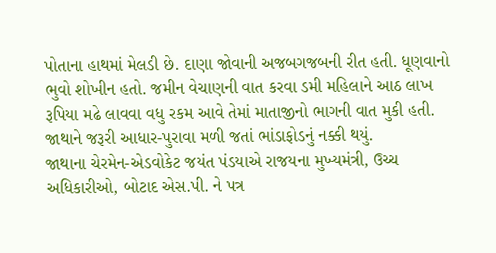પોતાના હાથમાં મેલડી છે. દાણા જોવાની અજબગજબની રીત હતી. ધૂણવાનો ભુવો શોખીન હતો. જમીન વેચાણની વાત કરવા ડમી મહિલાને આઠ લાખ રૂપિયા મઢે લાવવા વધુ રકમ આવે તેમાં માતાજીનો ભાગની વાત મુકી હતી. જાથાને જરૂરી આધાર-પુરાવા મળી જતાં ભાંડાફોડનું નક્કી થયું.
જાથાના ચેરમેન-એડવોકેટ જયંત પંડયાએ રાજયના મુખ્યમંત્રી, ઉચ્ચ અધિકારીઓ, બોટાદ એસ.પી. ને પત્ર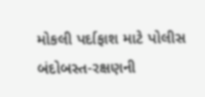મોકલી પર્દાફાશ માટે પોલીસ બંદોબસ્ત-રક્ષણની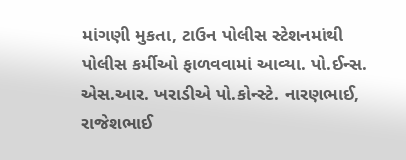માંગણી મુકતા, ટાઉન પોલીસ સ્ટેશનમાંથી પોલીસ કર્મીઓ ફાળવવામાં આવ્યા. પો.ઈન્સ. એસ.આર. ખરાડીએ પો.કોન્સ્ટે. નારણભાઈ, રાજેશભાઈ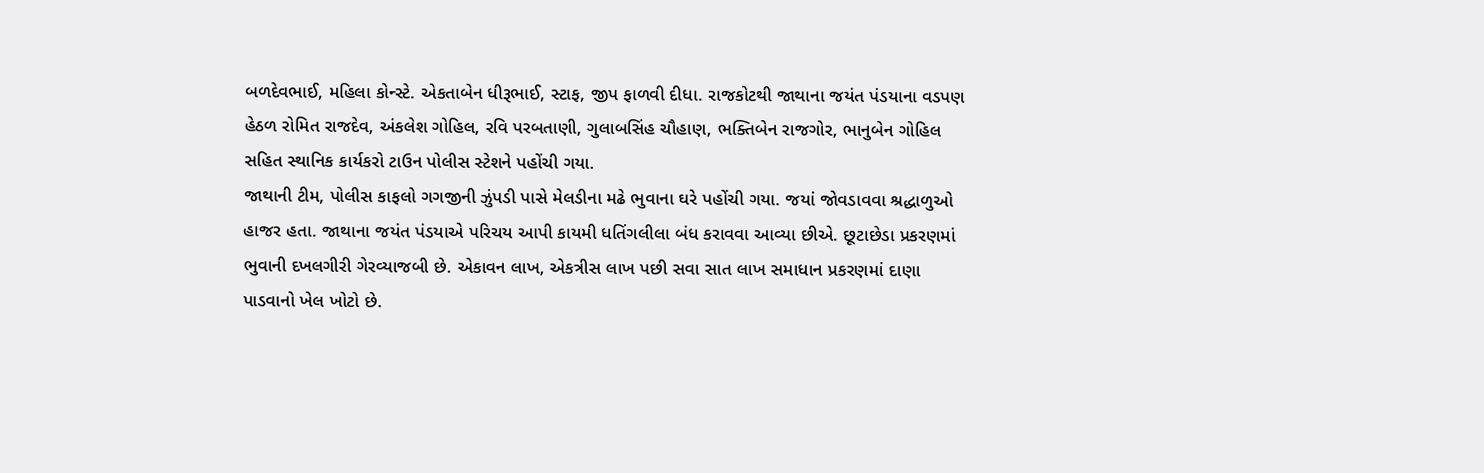બળદેવભાઈ, મહિલા કોન્સ્ટે. એકતાબેન ધીરૂભાઈ, સ્ટાફ, જીપ ફાળવી દીધા. રાજકોટથી જાથાના જયંત પંડયાના વડપણ હેઠળ રોમિત રાજદેવ, અંકલેશ ગોહિલ, રવિ પરબતાણી, ગુલાબસિંહ ચૌહાણ, ભક્તિબેન રાજગોર, ભાનુબેન ગોહિલ સહિત સ્થાનિક કાર્યકરો ટાઉન પોલીસ સ્ટેશને પહોંચી ગયા.
જાથાની ટીમ, પોલીસ કાફલો ગગજીની ઝુંપડી પાસે મેલડીના મઢે ભુવાના ઘરે પહોંચી ગયા. જયાં જોવડાવવા શ્રદ્ધાળુઓ હાજર હતા. જાથાના જયંત પંડયાએ પરિચય આપી કાયમી ધતિંગલીલા બંધ કરાવવા આવ્યા છીએ. છૂટાછેડા પ્રકરણમાં ભુવાની દખલગીરી ગેરવ્યાજબી છે. એકાવન લાખ, એકત્રીસ લાખ પછી સવા સાત લાખ સમાધાન પ્રકરણમાં દાણા પાડવાનો ખેલ ખોટો છે.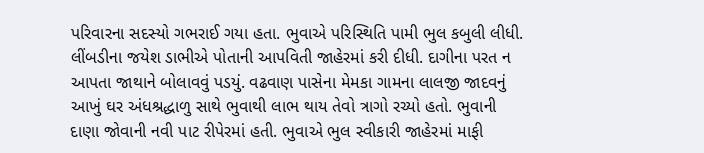પરિવારના સદસ્યો ગભરાઈ ગયા હતા. ભુવાએ પરિસ્થિતિ પામી ભુલ કબુલી લીધી. લીંબડીના જયેશ ડાભીએ પોતાની આપવિતી જાહેરમાં કરી દીધી. દાગીના પરત ન આપતા જાથાને બોલાવવું પડયું. વઢવાણ પાસેના મેમકા ગામના લાલજી જાદવનું આખું ઘર અંધશ્રદ્ધાળુ સાથે ભુવાથી લાભ થાય તેવો ત્રાગો રચ્યો હતો. ભુવાની દાણા જોવાની નવી પાટ રીપેરમાં હતી. ભુવાએ ભુલ સ્વીકારી જાહેરમાં માફી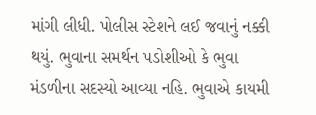માંગી લીધી. પોલીસ સ્ટેશને લઈ જવાનું નક્કી થયું. ભુવાના સમર્થન પડોશીઓ કે ભુવા મંડળીના સદસ્યો આવ્યા નહિ. ભુવાએ કાયમી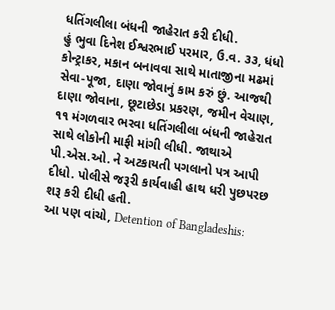ધતિંગલીલા બંધની જાહેરાત કરી દીધી.
હું ભુવા દિનેશ ઈશ્વરભાઈ પરમાર, ઉ.વ. ૩૩, ધંધો કોન્ટ્રાકર, મકાન બનાવવા સાથે માતાજીના મઢમાં સેવા-પૂજા, દાણા જોવાનું કામ કરું છું. આજથી દાણા જોવાના, છૂટાછેડા પ્રકરણ, જમીન વેચાણ, ૧૧ મંગળવાર ભરવા ધતિંગલીલા બંધની જાહેરાત સાથે લોકોની માફી માંગી લીધી. જાથાએ પી.એસ.ઓ. ને અટકાયતી પગલાનો પત્ર આપી દીધો. પોલીસે જરૂરી કાર્યવાહી હાથ ધરી પુછપરછ શરૂ કરી દીધી હતી.
આ પણ વાંચો, Detention of Bangladeshis: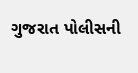ગુજરાત પોલીસની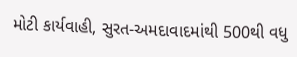મોટી કાર્યવાહી, સુરત-અમદાવાદમાંથી 500થી વધુ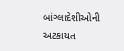બાંગ્લાદેશીઓની અટકાયત